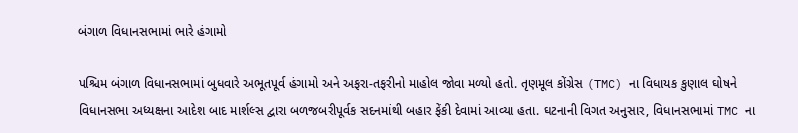બંગાળ વિધાનસભામાં ભારે હંગામો

પશ્ચિમ બંગાળ વિધાનસભામાં બુધવારે અભૂતપૂર્વ હંગામો અને અફરા-તફરીનો માહોલ જોવા મળ્યો હતો. તૃણમૂલ કોંગ્રેસ (TMC) ના વિધાયક કુણાલ ઘોષને વિધાનસભા અધ્યક્ષના આદેશ બાદ માર્શલ્સ દ્વારા બળજબરીપૂર્વક સદનમાંથી બહાર ફેંકી દેવામાં આવ્યા હતા. ઘટનાની વિગત અનુસાર, વિધાનસભામાં TMC ના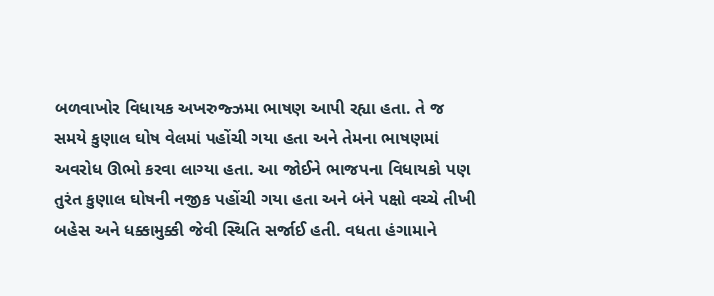બળવાખોર વિધાયક અખરુજ્ઝમા ભાષણ આપી રહ્યા હતા. તે જ સમયે કુણાલ ઘોષ વેલમાં પહોંચી ગયા હતા અને તેમના ભાષણમાં અવરોધ ઊભો કરવા લાગ્યા હતા. આ જોઈને ભાજપના વિધાયકો પણ તુરંત કુણાલ ઘોષની નજીક પહોંચી ગયા હતા અને બંને પક્ષો વચ્ચે તીખી બહેસ અને ધક્કામુક્કી જેવી સ્થિતિ સર્જાઈ હતી. વધતા હંગામાને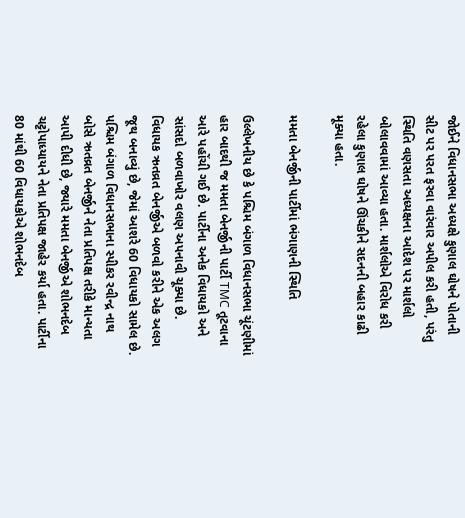જોઈને વિધાનસભા અધ્યક્ષે કુણાલ ઘોષને પોતાની સીટ પર પરત ફરવા વારંવાર અપીલ કરી હતી, પરંતુ સ્થિતિ વણસતા અધ્યક્ષના આદેશ પર માર્શલો બોલાવવામાં આવ્યા હતા. માર્શલોએ વિરોધ કરી રહેલા કુણાલ ઘોષને ઊંચકીને સદનની બહાર કાઢી મૂક્યા હતા.

મમતા બેનર્જીની પાર્ટીમાં ભંગાણની સ્થિતિ

ઉલ્લેખનીય છે કે પશ્ચિમ બંગાળ વિધાનસભા ચૂંટણીમાં હાર બાદથી જ મમતા બેનર્જીની પાર્ટી TMC તૂટવાના આરે પહોંચી ગઈ છે. પાર્ટીના અનેક વિધાયકો અને સાંસદો બળવાખોર વલણ અપનાવી ચૂક્યા છે. વિધાયક ઋતવ્રત બેનર્જીએ બળવો કરીને એક અલગ જૂથ બનાવ્યું છે, જેમાં આશરે 60 વિધાયકો સામેલ છે. પશ્ચિમ બંગાળ વિધાનસભાના સ્પીકર રવીન્દ્ર નાથ બોસે ઋતવ્રત બેનર્જીને નેતા પ્રતિપક્ષ તરીકે માન્યતા આપી દીધી છે, જ્યારે મમતા બેનર્જીએ શોભનદેબ ચટ્ટોપાધ્યાયને નેતા પ્રતિપક્ષ જાહેર કર્યા હતા. પાર્ટીના 80 માંથી 60 વિધાયકોએ શોભનદેબ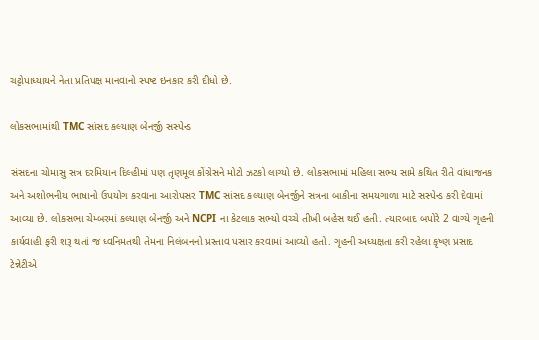ચટ્ટોપાધ્યાયને નેતા પ્રતિપક્ષ માનવાનો સ્પષ્ટ ઇનકાર કરી દીધો છે.

લોકસભામાંથી TMC સાંસદ કલ્યાણ બેનર્જી સસ્પેન્ડ

સંસદના ચોમાસુ સત્ર દરમિયાન દિલ્હીમાં પણ તૃણમૂલ કોંગ્રેસને મોટો ઝટકો લાગ્યો છે. લોકસભામાં મહિલા સભ્ય સામે કથિત રીતે વાંધાજનક અને અશોભનીય ભાષાનો ઉપયોગ કરવાના આરોપસર TMC સાંસદ કલ્યાણ બેનર્જીને સત્રના બાકીના સમયગાળા માટે સસ્પેન્ડ કરી દેવામાં આવ્યા છે. લોકસભા ચેમ્બરમાં કલ્યાણ બેનર્જી અને NCPI ના કેટલાક સભ્યો વચ્ચે તીખી બહેસ થઈ હતી. ત્યારબાદ બપોરે 2 વાગ્યે ગૃહની કાર્યવાહી ફરી શરૂ થતાં જ ધ્વનિમતથી તેમના નિલંબનનો પ્રસ્તાવ પસાર કરવામાં આવ્યો હતો. ગૃહની અધ્યક્ષતા કરી રહેલા કૃષ્ણ પ્રસાદ ટેન્નેટીએ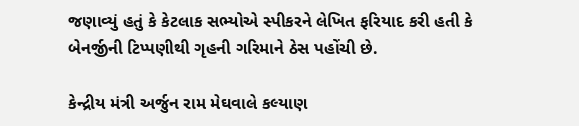જણાવ્યું હતું કે કેટલાક સભ્યોએ સ્પીકરને લેખિત ફરિયાદ કરી હતી કે બેનર્જીની ટિપ્પણીથી ગૃહની ગરિમાને ઠેસ પહોંચી છે.

કેન્દ્રીય મંત્રી અર્જુન રામ મેઘવાલે કલ્યાણ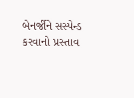બેનર્જીને સસ્પેન્ડ કરવાનો પ્રસ્તાવ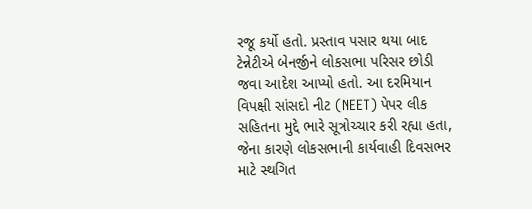રજૂ કર્યો હતો. પ્રસ્તાવ પસાર થયા બાદ ટેન્નેટીએ બેનર્જીને લોકસભા પરિસર છોડી જવા આદેશ આપ્યો હતો. આ દરમિયાન વિપક્ષી સાંસદો નીટ (NEET) પેપર લીક સહિતના મુદ્દે ભારે સૂત્રોચ્ચાર કરી રહ્યા હતા, જેના કારણે લોકસભાની કાર્યવાહી દિવસભર માટે સ્થગિત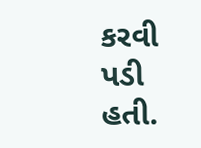કરવી પડી હતી.